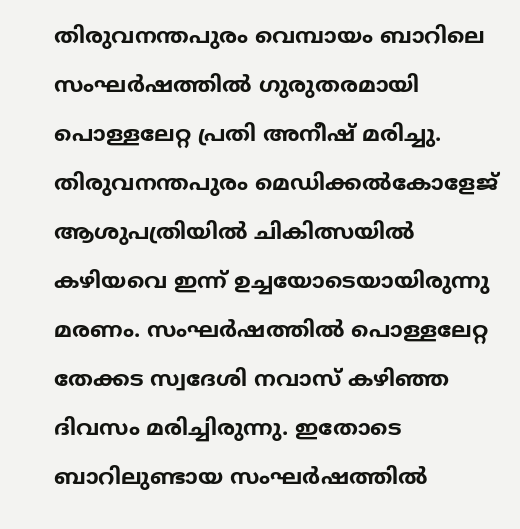തിരുവനന്തപുരം വെമ്പായം ബാറിലെ സംഘർഷത്തിൽ ഗുരുതരമായി പൊള്ളലേറ്റ പ്രതി അനീഷ് മരിച്ചു. തിരുവനന്തപുരം മെഡിക്കൽകോളേജ് ആശുപത്രിയിൽ ചികിത്സയിൽ കഴിയവെ ഇന്ന് ഉച്ചയോടെയായിരുന്നു മരണം. സംഘർഷത്തിൽ പൊള്ളലേറ്റ തേക്കട സ്വദേശി നവാസ് കഴിഞ്ഞ ദിവസം മരിച്ചിരുന്നു. ഇതോടെ ബാറിലുണ്ടായ സംഘർഷത്തിൽ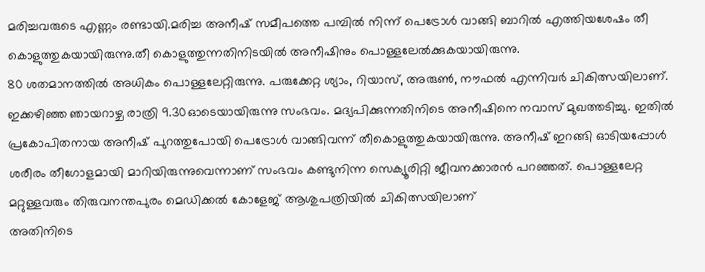മരിച്ചവരുടെ എണ്ണം രണ്ടായി.മരിച്ച അനീഷ് സമീപത്തെ പമ്പിൽ നിന്ന് പെട്രോൾ വാങ്ങി ബാറിൽ എത്തിയശേഷം തീ കൊളുത്തുകയായിരുന്നു.തീ കൊളുത്തുന്നതിനിടയിൽ അനീഷിനും പൊള്ളലേൽക്കുകയായിരുന്നു.
80 ശതമാനത്തിൽ അധികം പൊള്ളലേറ്റിരുന്നു. പരുക്കേറ്റ ശ്യാം, റിയാസ്, അരുൺ, നൗഫൽ എന്നിവർ ചികിത്സയിലാണ്.
ഇക്കഴിഞ്ഞ ഞായറാഴ്ച രാത്രി 9.30ഓടെയായിരുന്നു സംഭവം. മദ്യപിക്കുന്നതിനിടെ അനീഷിനെ നവാസ് മുഖത്തടിച്ചു. ഇതിൽ പ്രകോപിതനായ അനീഷ് പുറത്തുപോയി പെട്രോൾ വാങ്ങിവന്ന് തീകൊളുത്തുകയായിരുന്നു. അനീഷ് ഇറങ്ങി ഓടിയപ്പോൾ ശരീരം തീഗോളമായി മാറിയിരുന്നുവെന്നാണ് സംഭവം കണ്ടുനിന്ന സെക്യൂരിറ്റി ജീവനക്കാരൻ പറഞ്ഞത്. പൊള്ളലേറ്റ മറ്റുള്ളവരും തിരുവനന്തപുരം മെഡിക്കൽ കോളേജ് ആശുപത്രിയിൽ ചികിത്സയിലാണ്
അതിനിടെ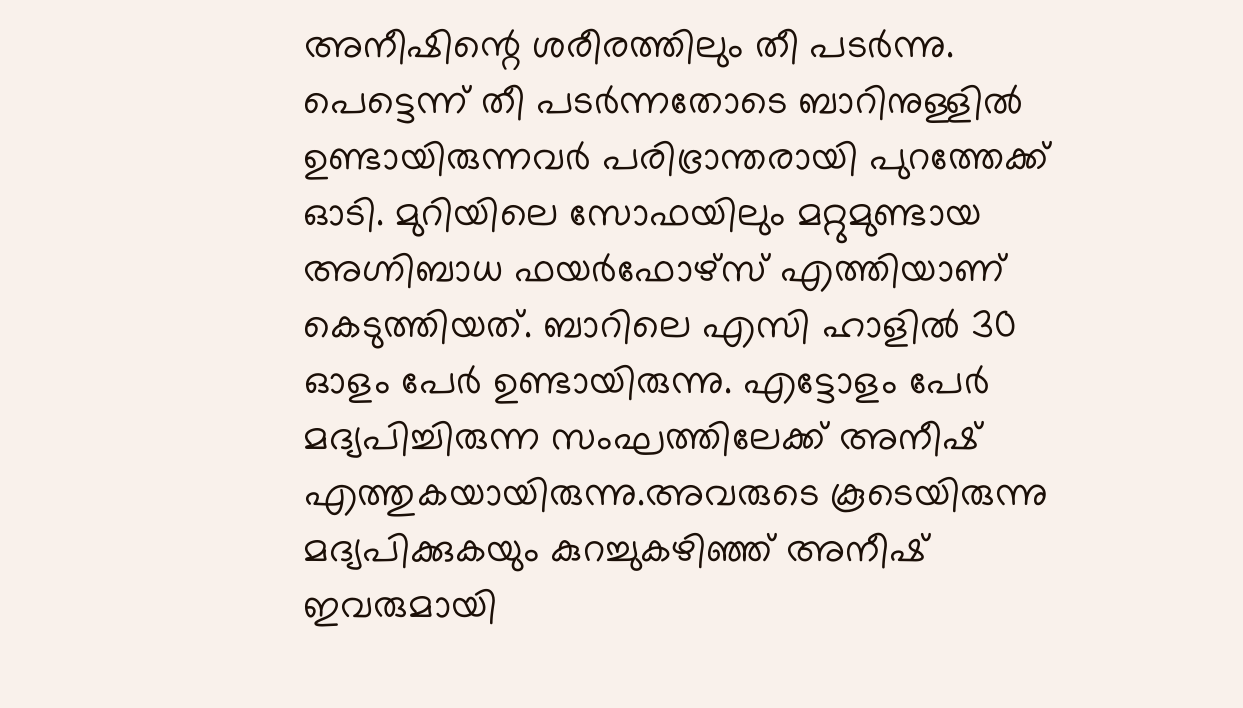അനീഷിന്റെ ശരീരത്തിലും തീ പടർന്നു. പെട്ടെന്ന് തീ പടർന്നതോടെ ബാറിനുള്ളിൽ ഉണ്ടായിരുന്നവർ പരിഭ്രാന്തരായി പുറത്തേക്ക് ഓടി. മുറിയിലെ സോഫയിലും മറ്റുമുണ്ടായ അഗ്നിബാധ ഫയർഫോഴ്സ് എത്തിയാണ് കെടുത്തിയത്. ബാറിലെ എസി ഹാളിൽ 30 ഓളം പേർ ഉണ്ടായിരുന്നു. എട്ടോളം പേർ മദ്യപിച്ചിരുന്ന സംഘത്തിലേക്ക് അനീഷ് എത്തുകയായിരുന്നു.അവരുടെ കൂടെയിരുന്നു മദ്യപിക്കുകയും കുറച്ചുകഴിഞ്ഞ് അനീഷ് ഇവരുമായി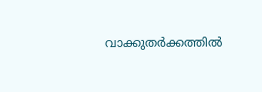വാക്കുതർക്കത്തിൽ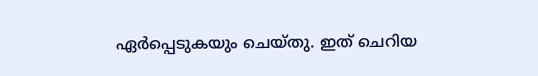ഏർപ്പെടുകയും ചെയ്തു. ഇത് ചെറിയ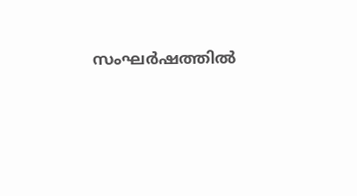സംഘർഷത്തിൽ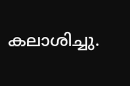കലാശിച്ചു.